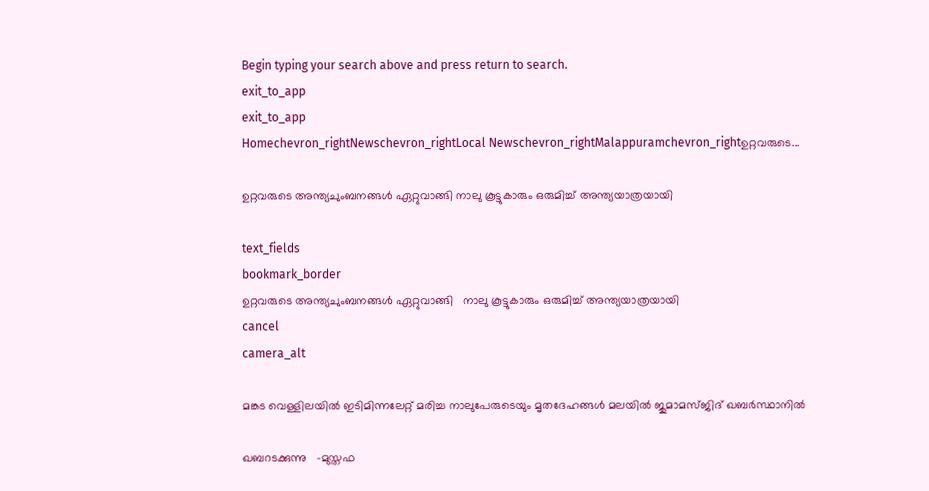Begin typing your search above and press return to search.
exit_to_app
exit_to_app
Homechevron_rightNewschevron_rightLocal Newschevron_rightMalappuramchevron_rightഉറ്റവരുടെ...

ഉറ്റവരുടെ അന്ത്യചുംബനങ്ങൾ ഏറ്റുവാങ്ങി നാലു കൂട്ടുകാരും ഒരുമിച്ച് അന്ത്യയാത്രയായി

text_fields
bookmark_border
ഉറ്റവരുടെ അന്ത്യചുംബനങ്ങൾ ഏറ്റുവാങ്ങി   നാലു കൂട്ടുകാരും ഒരുമിച്ച് അന്ത്യയാത്രയായി
cancel
camera_alt

മങ്കട വെള്ളിലയില്‍ ഇടിമിന്നലേറ്റ് മരിച്ച നാലുപേരുടെയും മൃതദേഹങ്ങൾ മലയില്‍ ജുമാമസ്ജിദ് ഖബർസ്ഥാനിൽ

ഖബറടക്കുന്നു   -മുസ്തഫ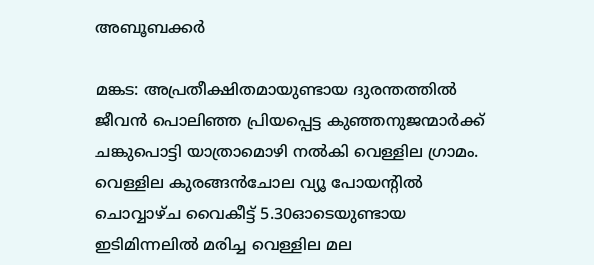അബൂബക്കർ

മങ്കട: അപ്രതീക്ഷിതമായുണ്ടായ ദുരന്തത്തിൽ ജീവൻ പൊലിഞ്ഞ പ്രിയപ്പെട്ട കുഞ്ഞനുജന്മാർക്ക് ചങ്കുപൊട്ടി യാത്രാമൊഴി നൽകി വെള്ളില ഗ്രാമം. വെള്ളില കുരങ്ങൻചോല വ്യൂ പോയന്റിൽ ചൊവ്വാഴ്ച വൈകീട്ട് 5.30ഓടെയുണ്ടായ ഇടിമിന്നലിൽ മരിച്ച വെള്ളില മല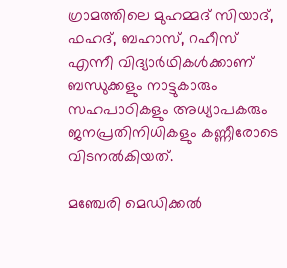ഗ്രാമത്തിലെ മുഹമ്മദ് സിയാദ്, ഫഹദ്, ബഹാസ്, റഹീസ് എന്നീ വിദ്യാർഥികൾക്കാണ് ബന്ധുക്കളും നാട്ടുകാരും സഹപാഠികളും അധ്യാപകരും ജനപ്രതിനിധികളും കണ്ണീരോടെ വിടനൽകിയത്.

മഞ്ചേരി മെഡിക്കൽ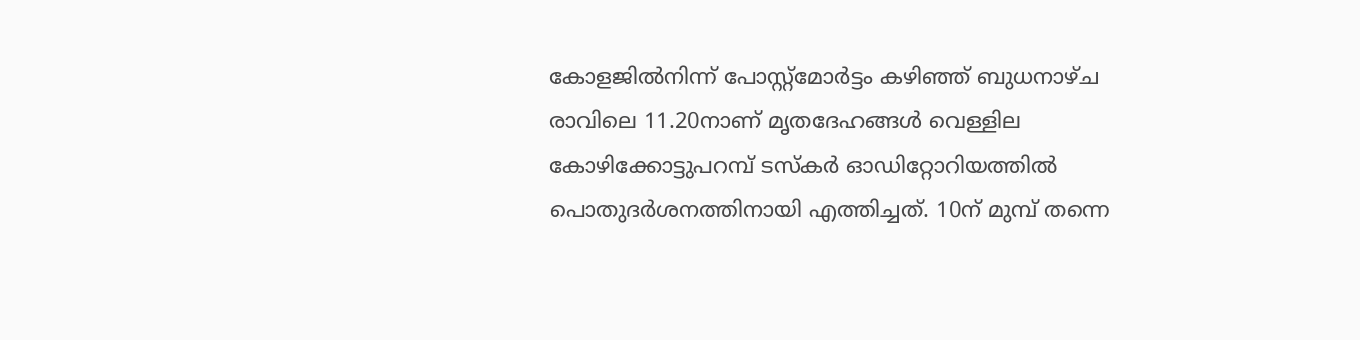കോളജിൽനിന്ന് പോസ്റ്റ്മോർട്ടം കഴിഞ്ഞ് ബുധനാഴ്ച രാവിലെ 11.20നാണ് മൃതദേഹങ്ങൾ വെള്ളില കോഴിക്കോട്ടുപറമ്പ് ടസ്കർ ഓഡിറ്റോറിയത്തിൽ പൊതുദർശനത്തിനായി എത്തിച്ചത്. 10ന് മുമ്പ് തന്നെ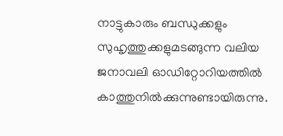നാട്ടുകാരും ബന്ധുക്കളും സുഹൃത്തുക്കളുമടങ്ങുന്ന വലിയ ജനാവലി ഓഡിറ്റോറിയത്തിൽ കാത്തുനിൽക്കുന്നുണ്ടായിരുന്നു.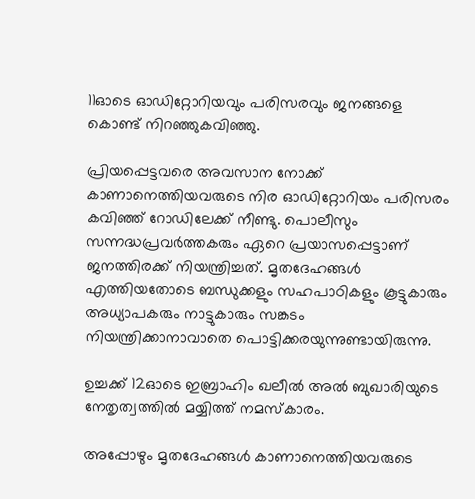11ഓടെ ഓഡിറ്റോറിയവും പരിസരവും ജനങ്ങളെ കൊണ്ട് നിറഞ്ഞുകവിഞ്ഞു.

പ്രിയപ്പെട്ടവരെ അവസാന നോക്ക് കാണാനെത്തിയവരുടെ നിര ഓഡിറ്റോറിയം പരിസരം കവിഞ്ഞ് റോഡിലേക്ക് നീണ്ടു. പൊലീസും സന്നദ്ധപ്രവർത്തകരും ഏറെ പ്രയാസപ്പെട്ടാണ് ജനത്തിരക്ക് നിയന്ത്രിച്ചത്. മൃതദേഹങ്ങൾ എത്തിയതോടെ ബന്ധുക്കളും സഹപാഠികളും കൂട്ടുകാരും അധ്യാപകരും നാട്ടുകാരും സങ്കടം നിയന്ത്രിക്കാനാവാതെ പൊട്ടിക്കരയുന്നുണ്ടായിരുന്നു.

ഉച്ചക്ക് 12ഓടെ ഇബ്രാഹിം ഖലീൽ അൽ ബുഖാരിയുടെ നേതൃത്വത്തിൽ മയ്യിത്ത് നമസ്കാരം.

അപ്പോഴും മൃതദേഹങ്ങൾ കാണാനെത്തിയവരുടെ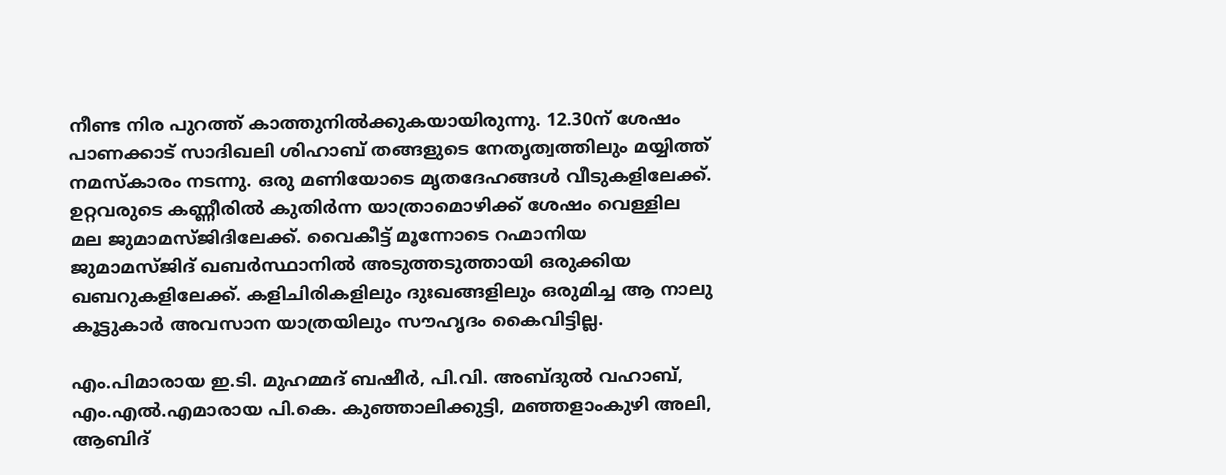നീണ്ട നിര പുറത്ത് കാത്തുനിൽക്കുകയായിരുന്നു. 12.30ന് ശേഷം പാണക്കാട് സാദിഖലി ശിഹാബ് തങ്ങളുടെ നേതൃത്വത്തിലും മയ്യിത്ത് നമസ്കാരം നടന്നു. ഒരു മണിയോടെ മൃതദേഹങ്ങൾ വീടുകളിലേക്ക്. ഉറ്റവരുടെ കണ്ണീരിൽ കുതിർന്ന യാത്രാമൊഴിക്ക് ശേഷം വെള്ളില മല ജുമാമസ്ജിദിലേക്ക്. വൈകീട്ട് മൂന്നോടെ റഹ്മാനിയ ജുമാമസ്ജിദ് ഖബർസ്ഥാനിൽ അടുത്തടുത്തായി ഒരുക്കിയ ഖബറുകളിലേക്ക്. കളിചിരികളിലും ദുഃഖങ്ങളിലും ഒരുമിച്ച ആ നാലു കൂട്ടുകാർ അവസാന യാത്രയിലും സൗഹൃദം കൈവിട്ടില്ല.

എം.പിമാരായ ഇ.ടി. മുഹമ്മദ് ബഷീർ, പി.വി. അബ്ദുൽ വഹാബ്, എം.എൽ.എമാരായ പി.കെ. കുഞ്ഞാലിക്കുട്ടി, മഞ്ഞളാംകുഴി അലി, ആബിദ്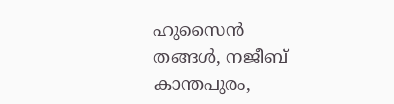ഹുസൈൻ തങ്ങൾ, നജീബ് കാന്തപുരം,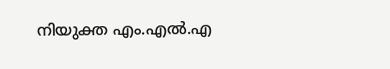നിയുക്ത എം.എൽ.എ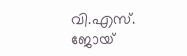വി.എസ്. ജോയ്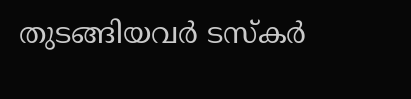തുടങ്ങിയവർ ടസ്കർ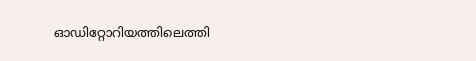ഓഡിറ്റോറിയത്തിലെത്തി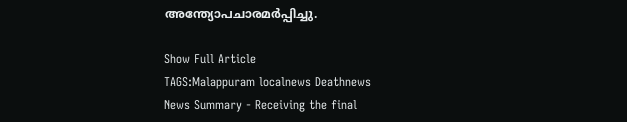അന്ത്യോപചാരമർപ്പിച്ചു.

Show Full Article
TAGS:Malappuram localnews Deathnews
News Summary - Receiving the final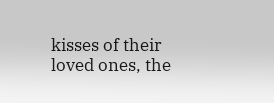kisses of their loved ones, the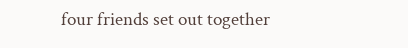four friends set out together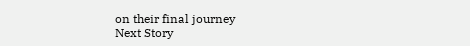on their final journey
Next Story